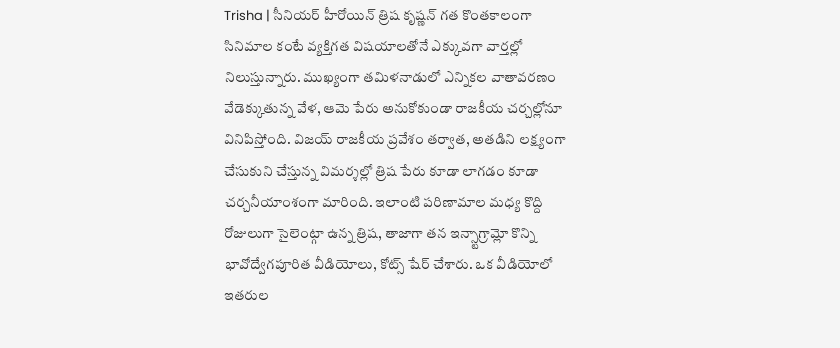Trisha | సీనియర్ హీరోయిన్ త్రిష కృష్ణన్ గత కొంతకాలంగా సినిమాల కంటే వ్యక్తిగత విషయాలతోనే ఎక్కువగా వార్తల్లో నిలుస్తున్నారు. ముఖ్యంగా తమిళనాడులో ఎన్నికల వాతావరణం వేడెక్కుతున్న వేళ, ఆమె పేరు అనుకోకుండా రాజకీయ చర్చల్లోనూ వినిపిస్తోంది. విజయ్ రాజకీయ ప్రవేశం తర్వాత, అతడిని లక్ష్యంగా చేసుకుని చేస్తున్న విమర్శల్లో త్రిష పేరు కూడా లాగడం కూడా చర్చనీయాంశంగా మారింది. ఇలాంటి పరిణామాల మధ్య కొద్ది రోజులుగా సైలెంట్గా ఉన్న త్రిష, తాజాగా తన ఇన్స్టాగ్రామ్లో కొన్ని భావోద్వేగపూరిత వీడియోలు, కోట్స్ షేర్ చేశారు. ఒక వీడియోలో ఇతరుల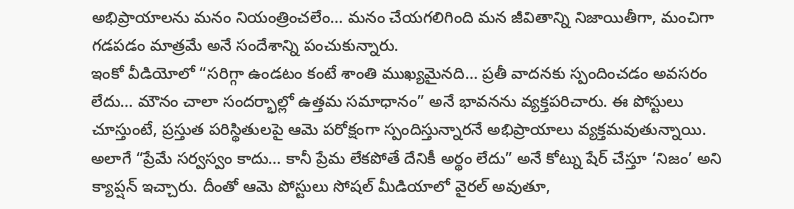అభిప్రాయాలను మనం నియంత్రించలేం… మనం చేయగలిగింది మన జీవితాన్ని నిజాయితీగా, మంచిగా గడపడం మాత్రమే అనే సందేశాన్ని పంచుకున్నారు.
ఇంకో వీడియోలో “సరిగ్గా ఉండటం కంటే శాంతి ముఖ్యమైనది… ప్రతీ వాదనకు స్పందించడం అవసరం లేదు… మౌనం చాలా సందర్భాల్లో ఉత్తమ సమాధానం” అనే భావనను వ్యక్తపరిచారు. ఈ పోస్టులు చూస్తుంటే, ప్రస్తుత పరిస్థితులపై ఆమె పరోక్షంగా స్పందిస్తున్నారనే అభిప్రాయాలు వ్యక్తమవుతున్నాయి. అలాగే “ప్రేమే సర్వస్వం కాదు… కానీ ప్రేమ లేకపోతే దేనికీ అర్థం లేదు” అనే కోట్ను షేర్ చేస్తూ ‘నిజం’ అని క్యాప్షన్ ఇచ్చారు. దీంతో ఆమె పోస్టులు సోషల్ మీడియాలో వైరల్ అవుతూ,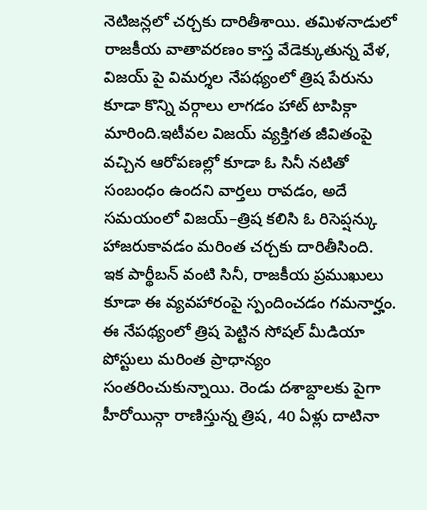నెటిజన్లలో చర్చకు దారితీశాయి. తమిళనాడులో రాజకీయ వాతావరణం కాస్త వేడెక్కుతున్న వేళ, విజయ్ పై విమర్శల నేపథ్యంలో త్రిష పేరును కూడా కొన్ని వర్గాలు లాగడం హాట్ టాపిక్గా మారింది.ఇటీవల విజయ్ వ్యక్తిగత జీవితంపై వచ్చిన ఆరోపణల్లో కూడా ఓ సినీ నటితో సంబంధం ఉందని వార్తలు రావడం, అదే సమయంలో విజయ్–త్రిష కలిసి ఓ రిసెప్షన్కు హాజరుకావడం మరింత చర్చకు దారితీసింది.
ఇక పార్థీబన్ వంటి సినీ, రాజకీయ ప్రముఖులు కూడా ఈ వ్యవహారంపై స్పందించడం గమనార్హం. ఈ నేపథ్యంలో త్రిష పెట్టిన సోషల్ మీడియా పోస్టులు మరింత ప్రాధాన్యం సంతరించుకున్నాయి. రెండు దశాబ్దాలకు పైగా హీరోయిన్గా రాణిస్తున్న త్రిష, 40 ఏళ్లు దాటినా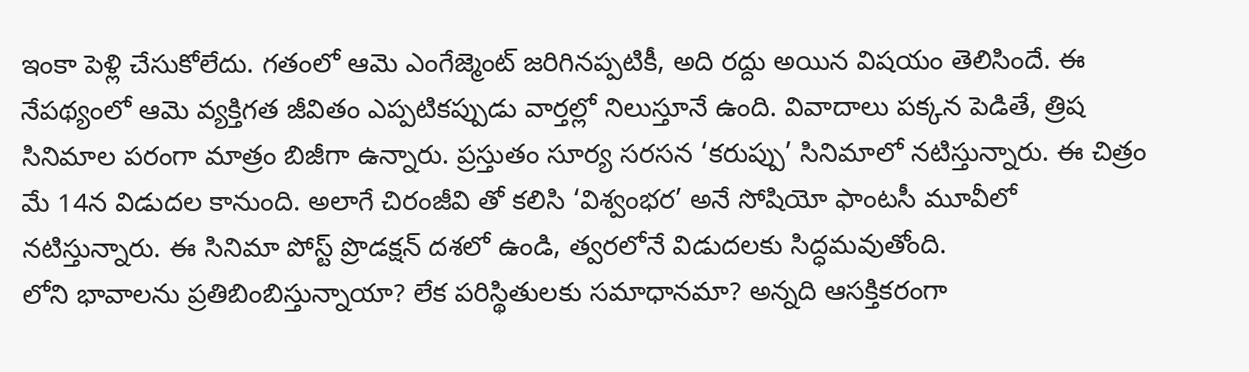ఇంకా పెళ్లి చేసుకోలేదు. గతంలో ఆమె ఎంగేజ్మెంట్ జరిగినప్పటికీ, అది రద్దు అయిన విషయం తెలిసిందే. ఈ నేపథ్యంలో ఆమె వ్యక్తిగత జీవితం ఎప్పటికప్పుడు వార్తల్లో నిలుస్తూనే ఉంది. వివాదాలు పక్కన పెడితే, త్రిష సినిమాల పరంగా మాత్రం బిజీగా ఉన్నారు. ప్రస్తుతం సూర్య సరసన ‘కరుప్పు’ సినిమాలో నటిస్తున్నారు. ఈ చిత్రం మే 14న విడుదల కానుంది. అలాగే చిరంజీవి తో కలిసి ‘విశ్వంభర’ అనే సోషియో ఫాంటసీ మూవీలో నటిస్తున్నారు. ఈ సినిమా పోస్ట్ ప్రొడక్షన్ దశలో ఉండి, త్వరలోనే విడుదలకు సిద్ధమవుతోంది.
లోని భావాలను ప్రతిబింబిస్తున్నాయా? లేక పరిస్థితులకు సమాధానమా? అన్నది ఆసక్తికరంగా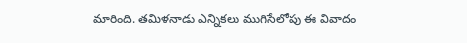మారింది. తమిళనాడు ఎన్నికలు ముగిసేలోపు ఈ వివాదం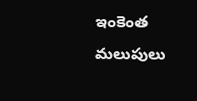ఇంకెంత మలుపులు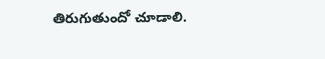తిరుగుతుందో చూడాలి.